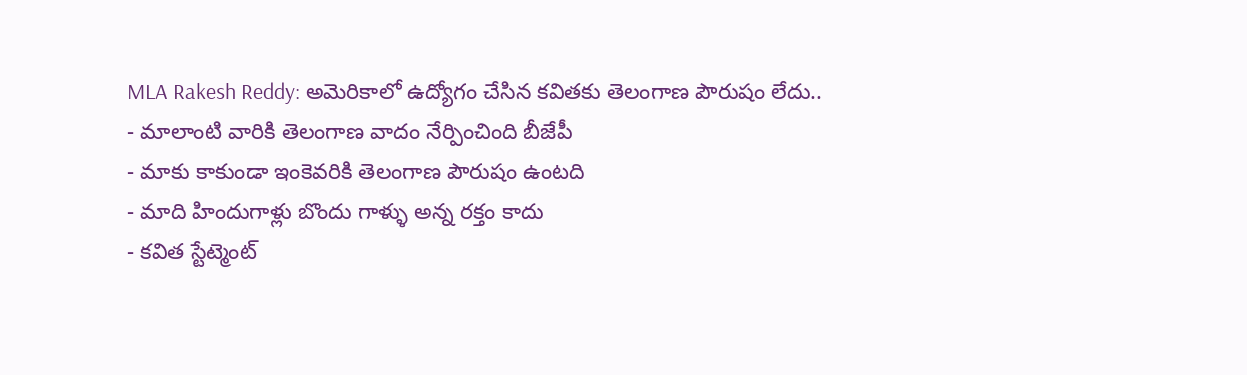MLA Rakesh Reddy: అమెరికాలో ఉద్యోగం చేసిన కవితకు తెలంగాణ పౌరుషం లేదు..
- మాలాంటి వారికి తెలంగాణ వాదం నేర్పించింది బీజేపీ
- మాకు కాకుండా ఇంకెవరికి తెలంగాణ పౌరుషం ఉంటది
- మాది హిందుగాళ్లు బొందు గాళ్ళు అన్న రక్తం కాదు
- కవిత స్టేట్మెంట్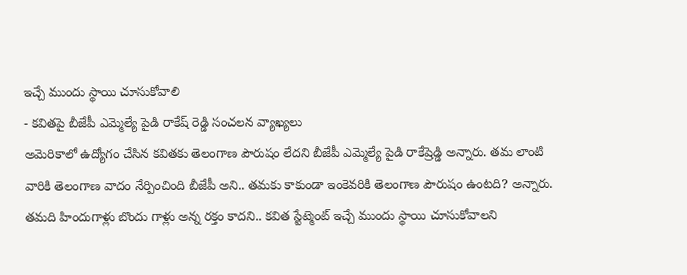ఇచ్చే ముందు స్థాయి చూసుకోవాలి
- కవితపై బీజేపీ ఎమ్మెల్యే పైడి రాకేష్ రెడ్డి సంచలన వ్యాఖ్యలు
అమెరికాలో ఉద్యోగం చేసిన కవితకు తెలంగాణ పౌరుషం లేదని బీజేపీ ఎమ్మెల్యే పైడి రాకేష్రెడ్డి అన్నారు. తమ లాంటి వారికి తెలంగాణ వాదం నేర్పించింది బీజేపీ అని.. తమకు కాకుండా ఇంకెవరికి తెలంగాణ పౌరుషం ఉంటది? అన్నారు. తమది హిందుగాళ్లు బొందు గాళ్లు అన్న రక్తం కాదని.. కవిత స్టేట్మెంట్ ఇచ్చే ముందు స్థాయి చూసుకోవాలని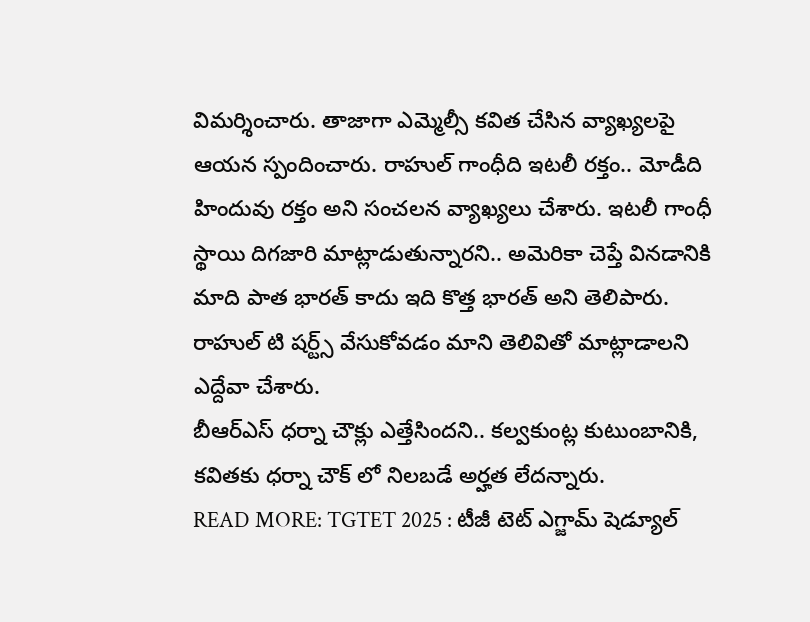విమర్శించారు. తాజాగా ఎమ్మెల్సీ కవిత చేసిన వ్యాఖ్యలపై ఆయన స్పందించారు. రాహుల్ గాంధీది ఇటలీ రక్తం.. మోడీది హిందువు రక్తం అని సంచలన వ్యాఖ్యలు చేశారు. ఇటలీ గాంధీ స్థాయి దిగజారి మాట్లాడుతున్నారని.. అమెరికా చెప్తే వినడానికి మాది పాత భారత్ కాదు ఇది కొత్త భారత్ అని తెలిపారు. రాహుల్ టి షర్ట్స్ వేసుకోవడం మాని తెలివితో మాట్లాడాలని ఎద్దేవా చేశారు.
బీఆర్ఎస్ ధర్నా చౌక్లు ఎత్తేసిందని.. కల్వకుంట్ల కుటుంబానికి, కవితకు ధర్నా చౌక్ లో నిలబడే అర్హత లేదన్నారు.
READ MORE: TGTET 2025 : టీజీ టెట్ ఎగ్జామ్ షెడ్యూల్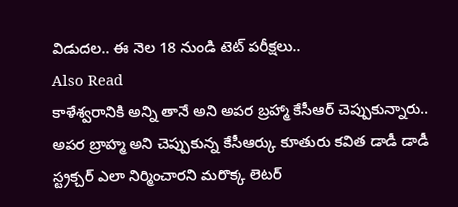విడుదల.. ఈ నెల 18 నుండి టెట్ పరీక్షలు..
Also Read
కాళేశ్వరానికి అన్ని తానే అని అపర బ్రహ్మా కేసీఆర్ చెప్పుకున్నారు.. అపర బ్రాహ్మ అని చెప్పుకున్న కేసీఆర్కు కూతురు కవిత డాడీ డాడీ స్ట్రక్చర్ ఎలా నిర్మించారని మరొక్క లెటర్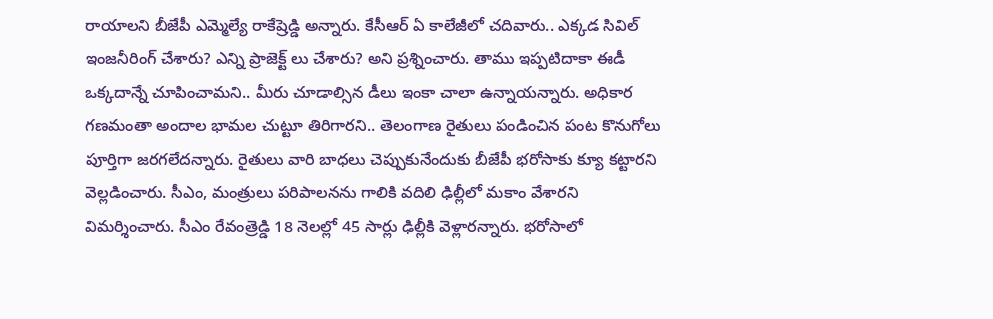రాయాలని బీజేపీ ఎమ్మెల్యే రాకేష్రెడ్డి అన్నారు. కేసీఆర్ ఏ కాలేజీలో చదివారు.. ఎక్కడ సివిల్ ఇంజనీరింగ్ చేశారు? ఎన్ని ప్రాజెక్ట్ లు చేశారు? అని ప్రశ్నించారు. తాము ఇప్పటిదాకా ఈడీ ఒక్కదాన్నే చూపించామని.. మీరు చూడాల్సిన డీలు ఇంకా చాలా ఉన్నాయన్నారు. అధికార గణమంతా అందాల భామల చుట్టూ తిరిగారని.. తెలంగాణ రైతులు పండించిన పంట కొనుగోలు పూర్తిగా జరగలేదన్నారు. రైతులు వారి బాధలు చెప్పుకునేందుకు బీజేపీ భరోసాకు క్యూ కట్టారని వెల్లడించారు. సీఎం, మంత్రులు పరిపాలనను గాలికి వదిలి ఢిల్లీలో మకాం వేశారని విమర్శించారు. సీఎం రేవంత్రెడ్డి 18 నెలల్లో 45 సార్లు ఢిల్లీకి వెళ్లారన్నారు. భరోసాలో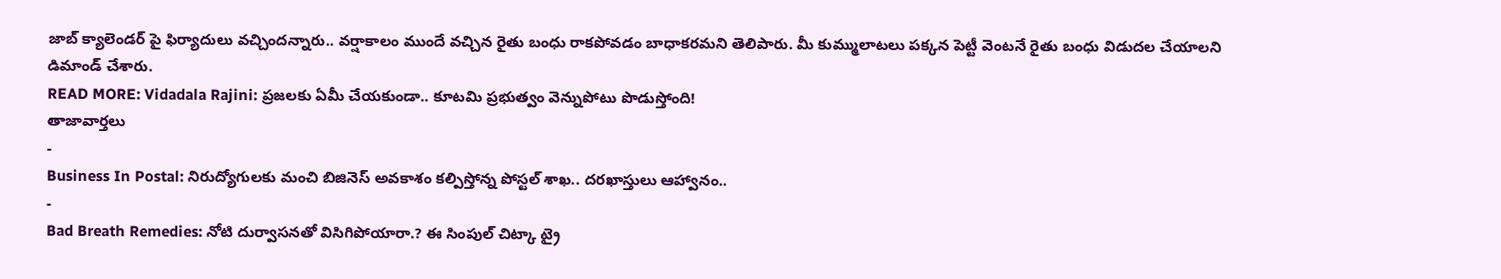జాబ్ క్యాలెండర్ పై ఫిర్యాదులు వచ్చిందన్నారు.. వర్షాకాలం ముందే వచ్చిన రైతు బంధు రాకపోవడం బాధాకరమని తెలిపారు. మీ కుమ్ములాటలు పక్కన పెట్టీ వెంటనే రైతు బంధు విడుదల చేయాలని డిమాండ్ చేశారు.
READ MORE: Vidadala Rajini: ప్రజలకు ఏమీ చేయకుండా.. కూటమి ప్రభుత్వం వెన్నుపోటు పొడుస్తోంది!
తాజావార్తలు
-
Business In Postal: నిరుద్యోగులకు మంచి బిజినెస్ అవకాశం కల్పిస్తోన్న పోస్టల్ శాఖ.. దరఖాస్తులు ఆహ్వానం..
-
Bad Breath Remedies: నోటి దుర్వాసనతో విసిగిపోయారా.? ఈ సింపుల్ చిట్కా ట్రై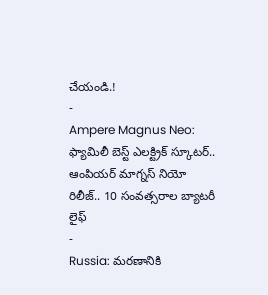చేయండి.!
-
Ampere Magnus Neo: ఫ్యామిలీ బెస్ట్ ఎలక్ట్రిక్ స్కూటర్.. ఆంపియర్ మాగ్నస్ నియో రిలీజ్.. 10 సంవత్సరాల బ్యాటరీ లైఫ్
-
Russia: మరణానికి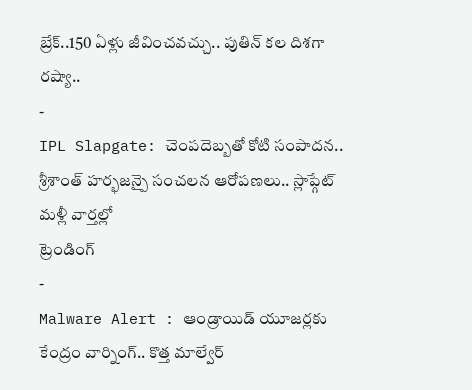బ్రేక్..150 ఏళ్లు జీవించవచ్చు.. పుతిన్ కల దిశగా రష్యా..
-
IPL Slapgate: చెంపదెబ్బతో కోటి సంపాదన.. శ్రీశాంత్ హర్భజన్పై సంచలన ఆరోపణలు.. స్లాప్గేట్ మళ్లీ వార్తల్లో
ట్రెండింగ్
-
Malware Alert : ఆండ్రాయిడ్ యూజర్లకు కేంద్రం వార్నింగ్.. కొత్త మాల్వేర్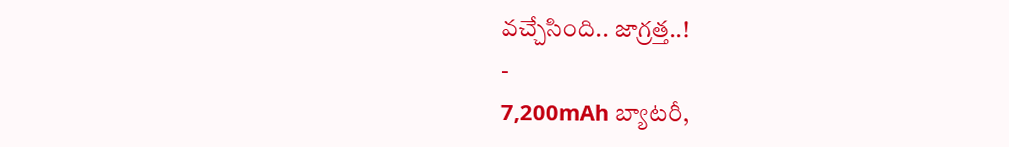వచ్చేసింది.. జాగ్రత్త..!
-
7,200mAh బ్యాటరీ,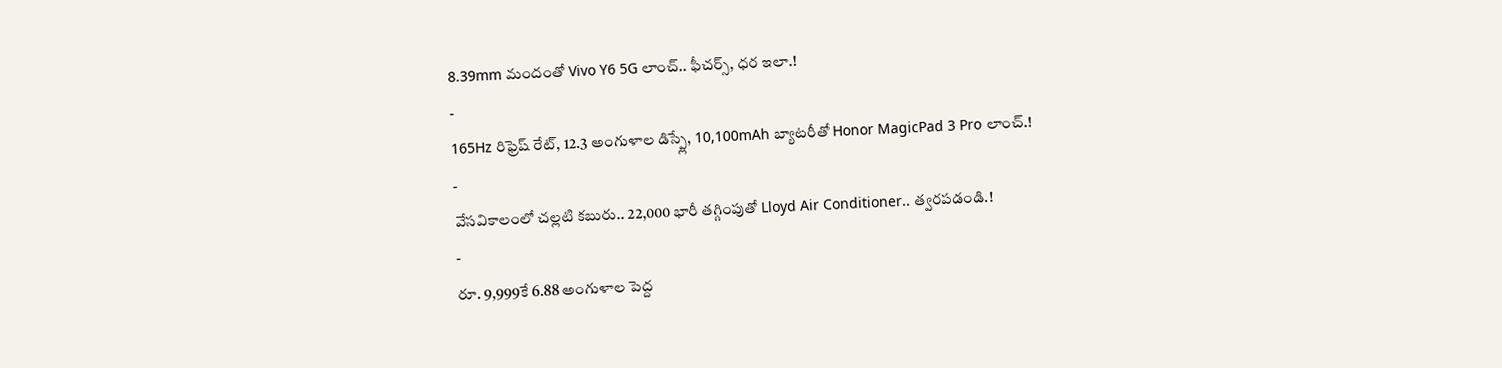8.39mm మందంతో Vivo Y6 5G లాంచ్.. ఫీచర్స్, ధర ఇలా.!
-
165Hz రిఫ్రెష్ రేట్, 12.3 అంగుళాల డిస్ప్లే, 10,100mAh బ్యాటరీతో Honor MagicPad 3 Pro లాంచ్.!
-
వేసవికాలంలో చల్లటి కబురు.. 22,000 భారీ తగ్గింపుతో Lloyd Air Conditioner.. త్వరపడండి.!
-
రూ. 9,999కే 6.88 అంగుళాల పెద్ద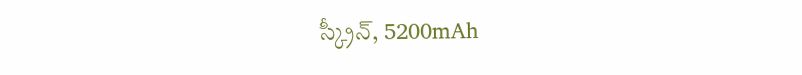స్క్రీన్, 5200mAh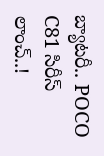బ్యాటరీ.. POCO C81 సిరీస్ లాంచ్..!